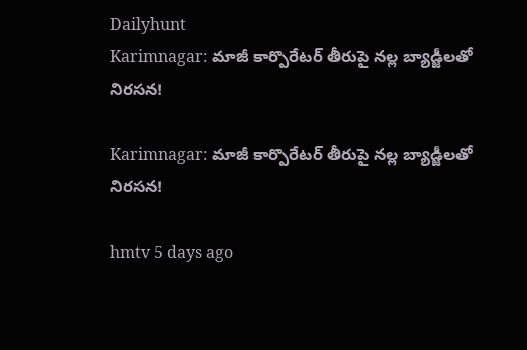Dailyhunt
Karimnagar: మాజీ కార్పొరేటర్ తీరుపై నల్ల బ్యాడ్జీలతో నిరసన!

Karimnagar: మాజీ కార్పొరేటర్ తీరుపై నల్ల బ్యాడ్జీలతో నిరసన!

hmtv 5 days ago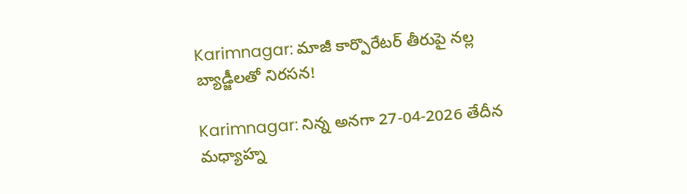Karimnagar: మాజీ కార్పొరేటర్ తీరుపై నల్ల బ్యాడ్జీలతో నిరసన!

Karimnagar: నిన్న అనగా 27-04-2026 తేదీన మధ్యాహ్న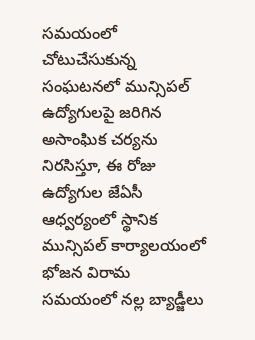సమయంలో చోటుచేసుకున్న సంఘటనలో మున్సిపల్ ఉద్యోగులపై జరిగిన అసాంఘిక చర్యను నిరసిస్తూ, ఈ రోజు ఉద్యోగుల జేఏసీ ఆధ్వర్యంలో స్థానిక మున్సిపల్ కార్యాలయంలో భోజన విరామ సమయంలో నల్ల బ్యాడ్జీలు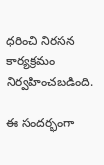ధరించి నిరసన కార్యక్రమం నిర్వహించబడింది.

ఈ సందర్భంగా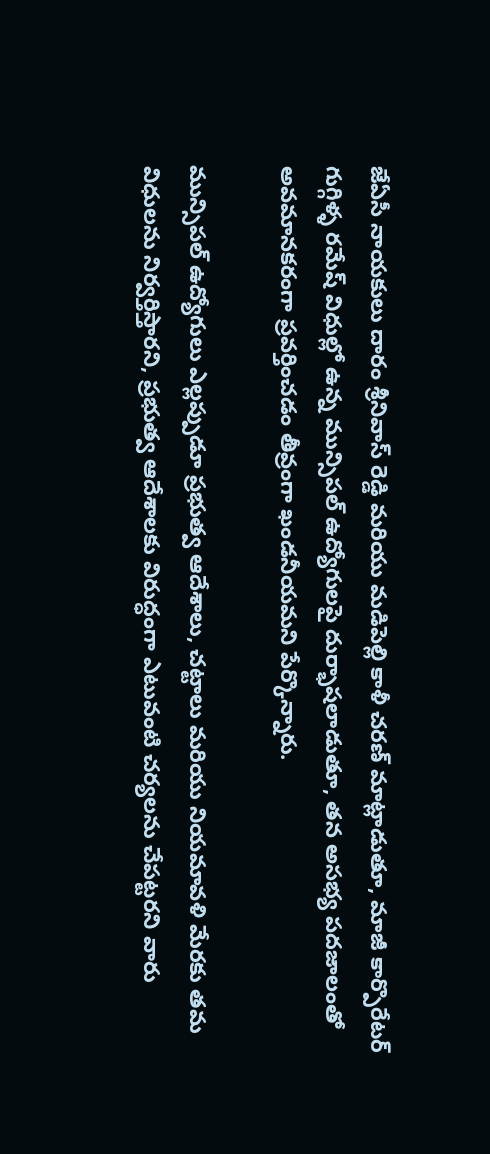జేఏసీ నాయకులు దారం శ్రీనివాస్ రెడ్డి మరియు మడిపెల్లి కాళీ చరణ్ మాట్లాడుతూ, మాజీ కార్పొరేటర్ గుగ్గిళ్ళ రమేష్ విధుల్లో ఉన్న మున్సిపల్ ఉద్యోగులపై దుర్భాషలాడుతూ, తన అసభ్య పదజాలంతో అవమానకరంగా ప్రవర్తించడం తీవ్రంగా ఖండనీయమని పేర్కొన్నారు.

మున్సిపల్ ఉద్యోగులు ఎల్లప్పుడూ ప్రభుత్వ ఆదేశాలు, చట్టాలు మరియు నియమావళి మేరకు తమ విధులను నిర్వర్తిస్తారని, ప్రభుత్వ ఆదేశాలకు విరుద్ధంగా ఎటువంటి చర్యలను చేపట్టరని వారు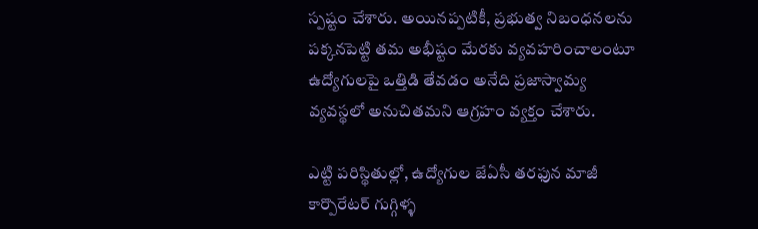స్పష్టం చేశారు. అయినప్పటికీ, ప్రభుత్వ నిబంధనలను పక్కనపెట్టి తమ అభీష్టం మేరకు వ్యవహరించాలంటూ ఉద్యోగులపై ఒత్తిడి తేవడం అనేది ప్రజాస్వామ్య వ్యవస్థలో అనుచితమని ఆగ్రహం వ్యక్తం చేశారు.

ఎట్టి పరిస్థితుల్లో, ఉద్యోగుల జేఏసీ తరఫున మాజీ కార్పొరేటర్ గుగ్గిళ్ళ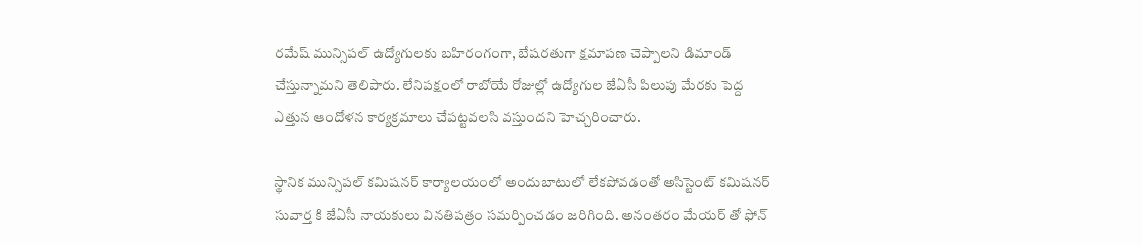రమేష్ మున్సిపల్ ఉద్యోగులకు బహిరంగంగా, బేషరతుగా క్షమాపణ చెప్పాలని డిమాండ్ చేస్తున్నామని తెలిపారు. లేనిపక్షంలో రాబోయే రోజుల్లో ఉద్యోగుల జేఏసీ పిలుపు మేరకు పెద్ద ఎత్తున ఆందోళన కార్యక్రమాలు చేపట్టవలసి వస్తుందని హెచ్చరించారు.

స్థానిక మున్సిపల్ కమిషనర్ కార్యాలయంలో అందుబాటులో లేకపోవడంతో అసిస్టెంట్ కమిషనర్ సువార్త కి జేఏసీ నాయకులు వినతిపత్రం సమర్పించడం జరిగింది. అనంతరం మేయర్ తో ఫోన్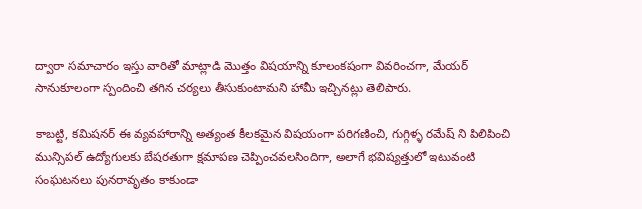ద్వారా సమాచారం ఇస్తు వారితో మాట్లాడి మొత్తం విషయాన్ని కూలంకషంగా వివరించగా, మేయర్ సానుకూలంగా స్పందించి తగిన చర్యలు తీసుకుంటామని హామీ ఇచ్చినట్లు తెలిపారు.

కాబట్టి, కమిషనర్ ఈ వ్యవహారాన్ని అత్యంత కీలకమైన విషయంగా పరిగణించి, గుగ్గిళ్ళ రమేష్ ని పిలిపించి మున్సిపల్ ఉద్యోగులకు బేషరతుగా క్షమాపణ చెప్పించవలసిందిగా, అలాగే భవిష్యత్తులో ఇటువంటి సంఘటనలు పునరావృతం కాకుండా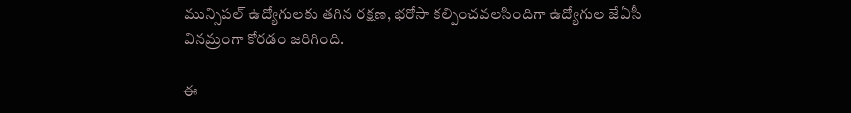మున్సిపల్ ఉద్యోగులకు తగిన రక్షణ, భరోసా కల్పించవలసిందిగా ఉద్యోగుల జేఏసీ వినమ్రంగా కోరడం జరిగింది.

ఈ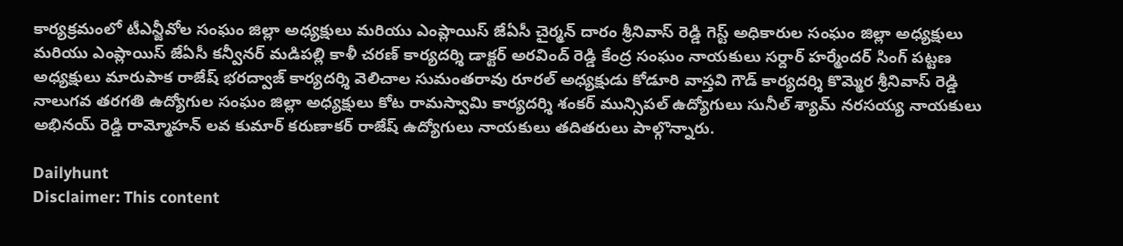కార్యక్రమంలో టీఎన్జీవోల సంఘం జిల్లా అధ్యక్షులు మరియు ఎంప్లాయిస్ జేఏసీ చైర్మన్ దారం శ్రీనివాస్ రెడ్డి గెస్ట్ అధికారుల సంఘం జిల్లా అధ్యక్షులు మరియు ఎంప్లాయిస్ జేఏసీ కన్వీనర్ మడిపల్లి కాళీ చరణ్ కార్యదర్శి డాక్టర్ అరవింద్ రెడ్డి కేంద్ర సంఘం నాయకులు సర్దార్ హర్మేందర్ సింగ్ పట్టణ అధ్యక్షులు మారుపాక రాజేష్ భరద్వాజ్ కార్యదర్శి వెలిచాల సుమంతరావు రూరల్ అధ్యక్షుడు కోడూరి వాస్తవి గౌడ్ కార్యదర్శి కొమ్మెర శ్రీనివాస్ రెడ్డి నాలుగవ తరగతి ఉద్యోగుల సంఘం జిల్లా అధ్యక్షులు కోట రామస్వామి కార్యదర్శి శంకర్ మున్సిపల్ ఉద్యోగులు సునీల్ శ్యామ్ నరసయ్య నాయకులు అభినయ్ రెడ్డి రామ్మోహన్ లవ కుమార్ కరుణాకర్ రాజేష్ ఉద్యోగులు నాయకులు తదితరులు పాల్గొన్నారు.

Dailyhunt
Disclaimer: This content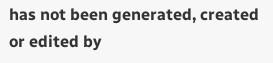has not been generated, created or edited by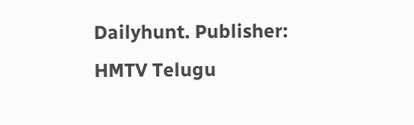Dailyhunt. Publisher: HMTV Telugu